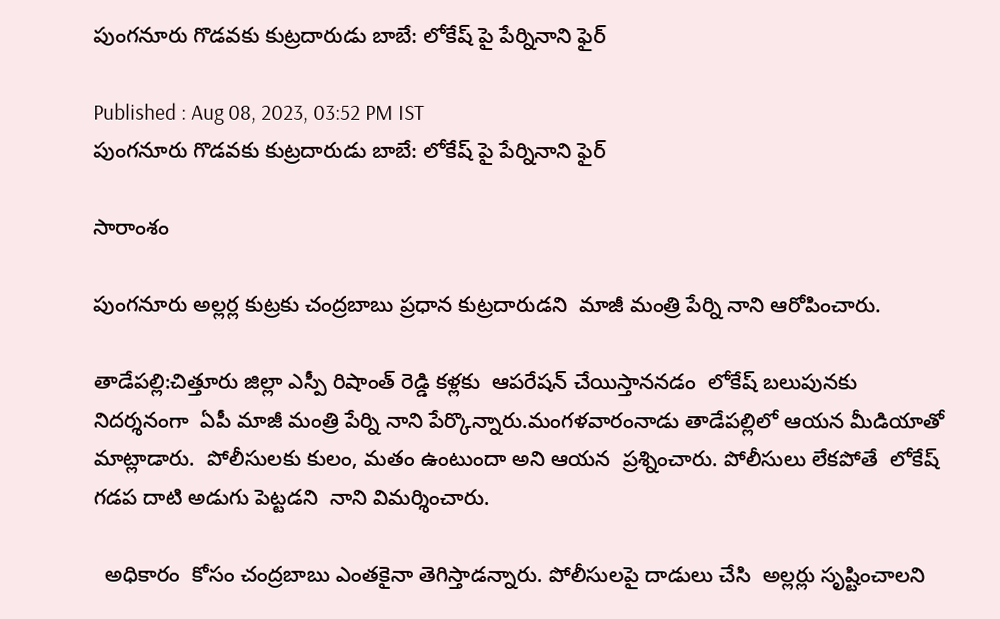పుంగనూరు గొడవకు కుట్రదారుడు బాబే: లోకేష్ పై పేర్నినాని ఫైర్

Published : Aug 08, 2023, 03:52 PM IST
పుంగనూరు గొడవకు కుట్రదారుడు బాబే: లోకేష్ పై పేర్నినాని ఫైర్

సారాంశం

పుంగనూరు అల్లర్ల కుట్రకు చంద్రబాబు ప్రధాన కుట్రదారుడని  మాజీ మంత్రి పేర్ని నాని ఆరోపించారు.

తాడేపల్లి:చిత్తూరు జిల్లా ఎస్పీ రిషాంత్ రెడ్డి కళ్లకు  ఆపరేషన్ చేయిస్తాననడం  లోకేష్ బలుపునకు  నిదర్శనంగా  ఏపీ మాజీ మంత్రి పేర్ని నాని పేర్కొన్నారు.మంగళవారంనాడు తాడేపల్లిలో ఆయన మీడియాతో మాట్లాడారు.  పోలీసులకు కులం, మతం ఉంటుందా అని ఆయన  ప్రశ్నించారు. పోలీసులు లేకపోతే  లోకేష్ గడప దాటి అడుగు పెట్టడని  నాని విమర్శించారు.

  అధికారం  కోసం చంద్రబాబు ఎంతకైనా తెగిస్తాడన్నారు. పోలీసులపై దాడులు చేసి  అల్లర్లు సృష్టించాలని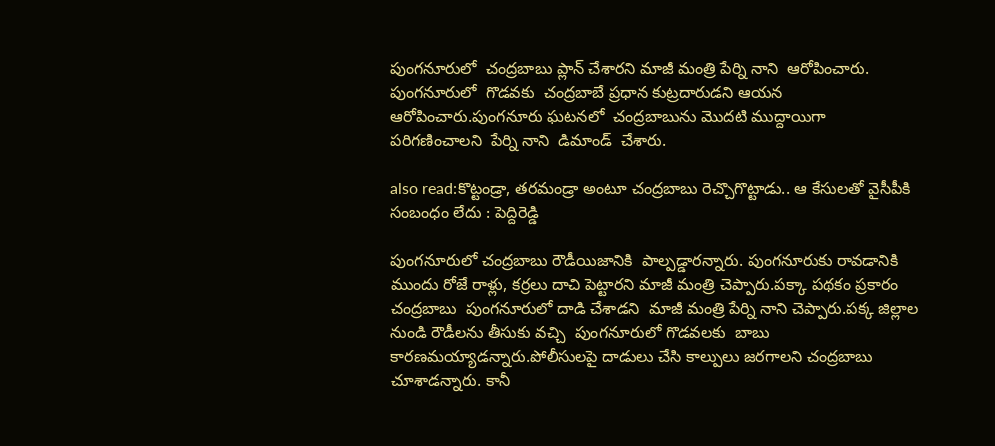పుంగనూరులో  చంద్రబాబు ప్లాన్ చేశారని మాజీ మంత్రి పేర్ని నాని  ఆరోపించారు. పుంగనూరులో  గొడవకు  చంద్రబాబే ప్రధాన కుట్రదారుడని ఆయన ఆరోపించారు.పుంగనూరు ఘటనలో  చంద్రబాబును మొదటి ముద్దాయిగా పరిగణించాలని  పేర్ని నాని  డిమాండ్  చేశారు.

also read:కొట్టండ్రా, తరమండ్రా అంటూ చంద్రబాబు రెచ్చొగొట్టాడు.. ఆ కేసులతో వైసీపీకి సంబంధం లేదు : పెద్దిరెడ్డి

పుంగనూరులో చంద్రబాబు రౌడీయిజానికి  పాల్పడ్డారన్నారు. పుంగనూరుకు రావడానికి ముందు రోజే రాళ్లు, కర్రలు దాచి పెట్టారని మాజీ మంత్రి చెప్పారు.పక్కా పథకం ప్రకారం చంద్రబాబు  పుంగనూరులో దాడి చేశాడని  మాజీ మంత్రి పేర్ని నాని చెప్పారు.పక్క జిల్లాల నుండి రౌడీలను తీసుకు వచ్చి  పుంగనూరులో గొడవలకు  బాబు కారణమయ్యాడన్నారు.పోలీసులపై దాడులు చేసి కాల్పులు జరగాలని చంద్రబాబు చూశాడన్నారు. కానీ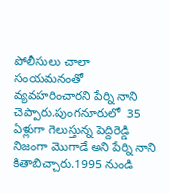పోలీసులు చాలా సంయమనంతో వ్యవహరించారని పేర్ని నాని చెప్పారు.పుంగనూరులో  35 ఏళ్లుగా గెలుస్తున్న పెద్దిరెడ్డి నిజంగా మొగాడే అని పేర్ని నాని కితాబిచ్చారు.1995 నుండి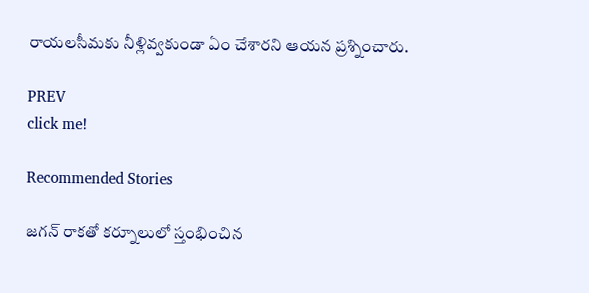రాయలసీమకు నీళ్లివ్వకుండా ఏం చేశారని ఆయన ప్రశ్నించారు.

PREV
click me!

Recommended Stories

జగన్ రాకతో కర్నూలులో స్తంభించిన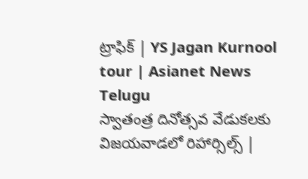ట్రాఫిక్ | YS Jagan Kurnool tour | Asianet News Telugu
స్వాతంత్ర దినోత్సవ వేడుకలకు విజయవాడలో రిహార్సిల్స్ |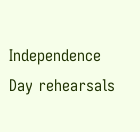Independence Day rehearsals